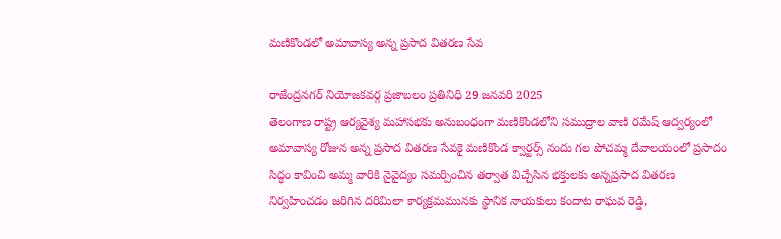మణికొండలో అమావాస్య అన్న ప్రసాద వితరణ సేవ

రాజేంద్రనగర్ నియోజకవర్గ ప్రజాబలం ప్రతినిధి 29 జనవరి 2025
తెలంగాణ రాష్ట్ర ఆర్యవైశ్య మహాసభకు అనుబంధంగా మణికొండలోని సముద్రాల వాణి రమేష్ ఆద్వర్యంలో అమావాస్య రోజున అన్న ప్రసాద వితరణ సేవకై మణికొండ క్వార్టర్స్ నందు గల పోచమ్మ దేవాలయంలో ప్రసాదం సిద్ధం కావించి అమ్మ వారికి నైవైద్యం సమర్పించిన తర్వాత విచ్చేసిన భక్తులకు అన్నప్రసాద వితరణ నిర్వహించడం జరిగిన దరిమిలా కార్యక్రమమునకు స్థానిక నాయకులు కందాట రాఘవ రెడ్డి,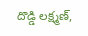దొడ్డి లక్ష్మణ్,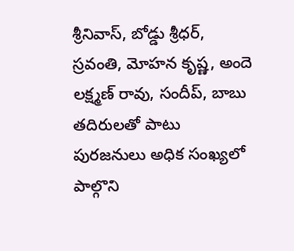శ్రీనివాస్, బోడ్డు శ్రీధర్, స్రవంతి, మోహన కృష్ణ, అందె లక్ష్మణ్ రావు, సందీప్, బాబు తదిరులతో పాటు పురజనులు అధిక సంఖ్యలో పాల్గొని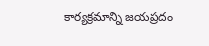కార్యక్రమాన్ని జయప్రదం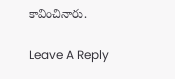కావించినారు.

Leave A Reply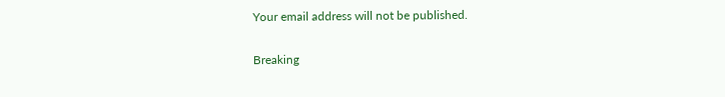Your email address will not be published.

Breaking